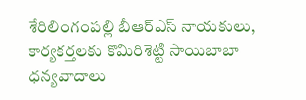శేరిలింగంపల్లి బీఆర్ఎస్ నాయ‌కులు, కార్య‌క‌ర్త‌ల‌కు కొమిరిశెట్టి సాయిబాబా ధ‌న్య‌వాదాలు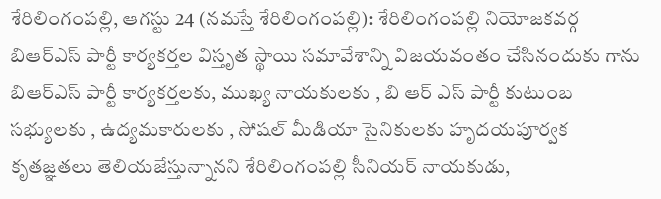శేరిలింగంపల్లి, ఆగ‌స్టు 24 (న‌మ‌స్తే శేరిలింగంపల్లి): శేరిలింగంపల్లి నియోజకవర్గ బిఆర్ఎస్ పార్టీ కార్యకర్తల విస్తృత స్థాయి సమావేశాన్ని విజయవంతం చేసినందుకు గాను బిఆర్ఎస్ పార్టీ కార్యకర్తల‌కు, ముఖ్య నాయకులకు , బి ఆర్ ఎస్ పార్టీ కుటుంబ సభ్యులకు , ఉద్యమకారులకు , సోషల్ మీడియా సైనికులకు హృదయపూర్వక కృతజ్ఞతలు తెలియ‌జేస్తున్నాన‌ని శేరిలింగంపల్లి సీనియర్ నాయకుడు,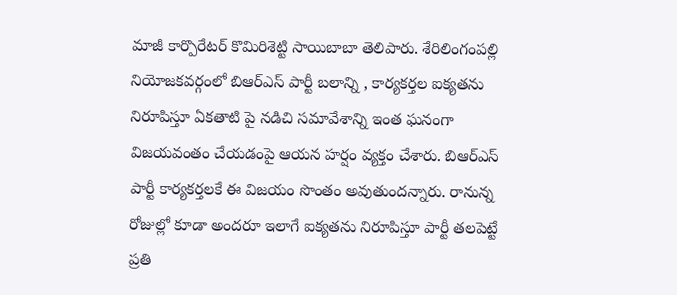మాజీ కార్పొరేటర్ కొమిరిశెట్టి సాయిబాబా తెలిపారు. శేరిలింగంపల్లి నియోజకవర్గంలో బిఆర్ఎస్ పార్టీ బలాన్ని , కార్యకర్తల ఐక్యతను నిరూపిస్తూ ఏకతాటి పై నడిచి సమావేశాన్ని ఇంత ఘనంగా విజ‌య‌వంతం చేయ‌డంపై ఆయ‌న హ‌ర్షం వ్య‌క్తం చేశారు. బిఆర్ఎస్ పార్టీ కార్యకర్తలకే ఈ విజ‌యం సొంతం అవుతుంద‌న్నారు. రానున్న రోజుల్లో కూడా అందరూ ఇలాగే ఐక్యతను నిరూపిస్తూ పార్టీ తలపెట్టే ప్రతి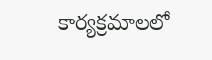కార్యక్రమాలలో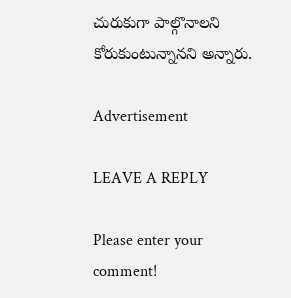చురుకుగా పాల్గొనాలని కోరుకుంటున్నాన‌ని అన్నారు.

Advertisement

LEAVE A REPLY

Please enter your comment!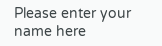Please enter your name here